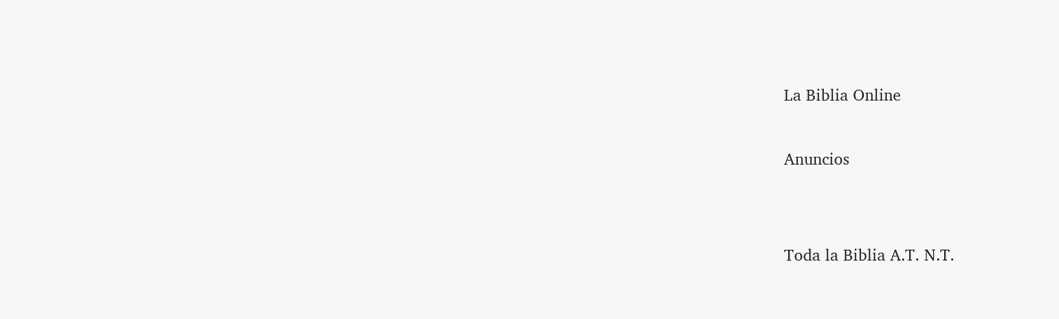La Biblia Online

Anuncios


Toda la Biblia A.T. N.T.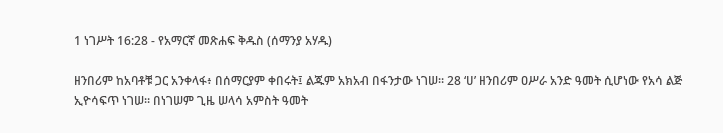1 ነገሥት 16:28 - የአማርኛ መጽሐፍ ቅዱስ (ሰማንያ አሃዱ)

ዘንበሪም ከአባቶቹ ጋር አንቀላፋ፥ በሰማርያም ቀበሩት፤ ልጁም አክአብ በፋንታው ነገሠ። 28 ‘ሀ’ ዘንበሪም ዐሥራ አንድ ዓመት ሲሆነው የአሳ ልጅ ኢዮሳፍጥ ነገሠ። በነገሠም ጊዜ ሠላሳ አምስት ዓመት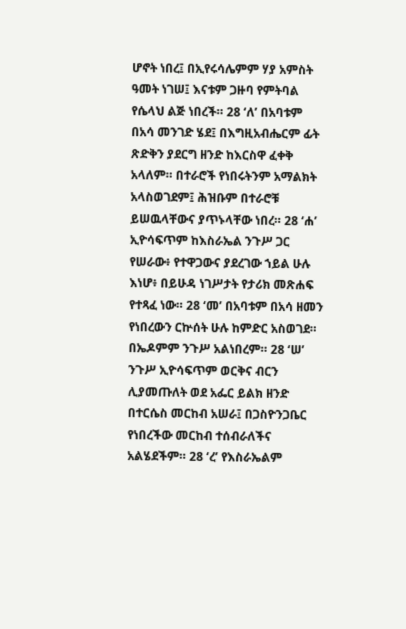ሆኖት ነበረ፤ በኢየሩሳሌምም ሃያ አምስት ዓመት ነገሠ፤ እናቱም ጋዙባ የምትባል የሴላህ ልጅ ነበረች። 28 ‘ለ’ በአባቱም በአሳ መንገድ ሄደ፤ በእግዚአብሔርም ፊት ጽድቅን ያደርግ ዘንድ ከእርስዋ ፈቀቅ አላለም። በተራሮች የነበሩትንም አማልክት አላስወገደም፤ ሕዝቡም በተራሮቹ ይሠዉላቸውና ያጥኑላቸው ነበረ። 28 ‘ሐ’ ኢዮሳፍጥም ከእስራኤል ንጉሥ ጋር የሠራው፥ የተዋጋውና ያደረገው ኀይል ሁሉ እነሆ፥ በይሁዳ ነገሥታት የታሪክ መጽሐፍ የተጻፈ ነው። 28 ‘መ’ በአባቱም በአሳ ዘመን የነበረውን ርኵሰት ሁሉ ከምድር አስወገደ። በኤዶምም ንጉሥ አልነበረም። 28 ‘ሠ’ ንጉሥ ኢዮሳፍጥም ወርቅና ብርን ሊያመጡለት ወደ አፌር ይልክ ዘንድ በተርሴስ መርከብ አሠራ፤ በጋስዮንጋቤር የነበረችው መርከብ ተሰብራለችና አልሄደችም። 28 ‘ረ’ የእስራኤልም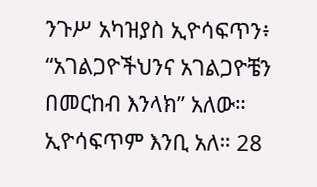ንጉሥ አካዝያስ ኢዮሳፍጥን፥ “አገልጋዮችህንና አገልጋዮቼን በመርከብ እንላክ” አለው። ኢዮሳፍጥም እንቢ አለ። 28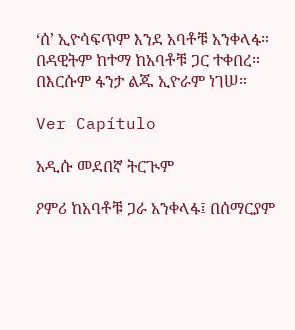‘ሰ’ ኢዮሳፍጥም እንደ አባቶቹ አንቀላፋ። በዳዊትም ከተማ ከአባቶቹ ጋር ተቀበረ። በእርሱም ፋንታ ልጁ ኢዮራም ነገሠ።

Ver Capítulo

አዲሱ መደበኛ ትርጒም

ዖምሪ ከአባቶቹ ጋራ አንቀላፋ፤ በሰማርያም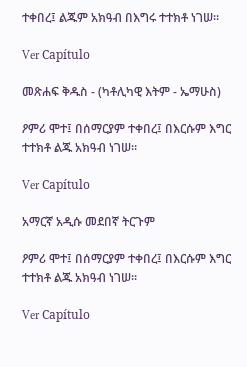ተቀበረ፤ ልጁም አክዓብ በእግሩ ተተክቶ ነገሠ።

Ver Capítulo

መጽሐፍ ቅዱስ - (ካቶሊካዊ እትም - ኤማሁስ)

ዖምሪ ሞተ፤ በሰማርያም ተቀበረ፤ በእርሱም እግር ተተክቶ ልጁ አክዓብ ነገሠ።

Ver Capítulo

አማርኛ አዲሱ መደበኛ ትርጉም

ዖምሪ ሞተ፤ በሰማርያም ተቀበረ፤ በእርሱም እግር ተተክቶ ልጁ አክዓብ ነገሠ።

Ver Capítulo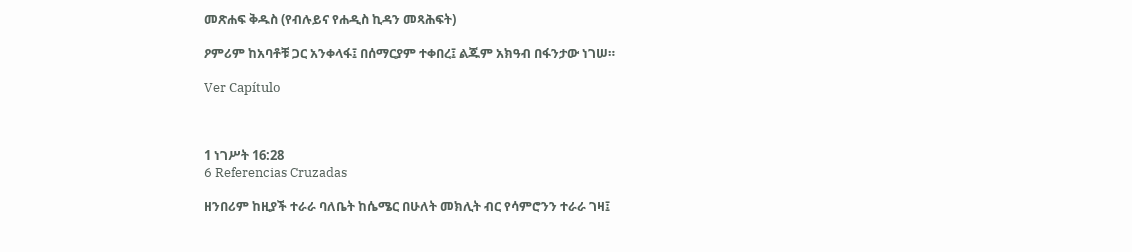መጽሐፍ ቅዱስ (የብሉይና የሐዲስ ኪዳን መጻሕፍት)

ዖምሪም ከአባቶቹ ጋር አንቀላፋ፤ በሰማርያም ተቀበረ፤ ልጁም አክዓብ በፋንታው ነገሠ።

Ver Capítulo



1 ነገሥት 16:28
6 Referencias Cruzadas

ዘንበሪም ከዚያች ተራራ ባለቤት ከሴሜር በሁለት መክሊት ብር የሳምሮንን ተራራ ገዛ፤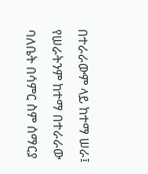በተራራውም ላይ ከተማ ሠራ፤ የሠራትንም ከተማ በተራራው ባለቤት በሳምር ስም ሰማርያ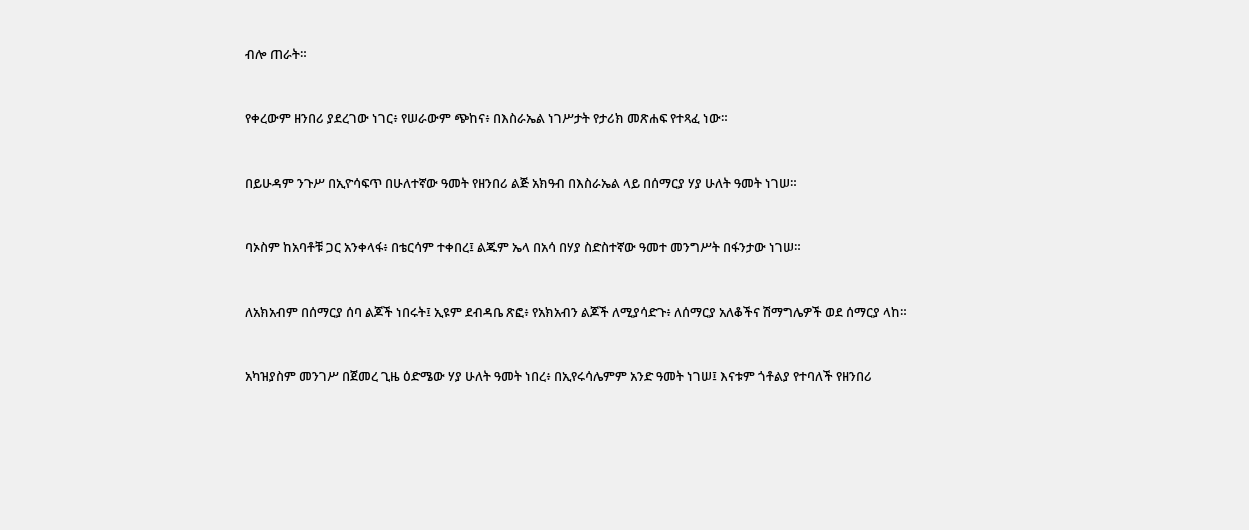ብሎ ጠራት።


የቀረውም ዘንበሪ ያደረገው ነገር፥ የሠራውም ጭከና፥ በእስራኤል ነገሥታት የታሪክ መጽሐፍ የተጻፈ ነው።


በይሁዳም ንጉሥ በኢዮሳፍጥ በሁለተኛው ዓመት የዘንበሪ ልጅ አክዓብ በእስራኤል ላይ በሰማርያ ሃያ ሁለት ዓመት ነገሠ።


ባኦስም ከአባቶቹ ጋር አንቀላፋ፥ በቴርሳም ተቀበረ፤ ልጁም ኤላ በአሳ በሃያ ስድስተኛው ዓመተ መንግሥት በፋንታው ነገሠ።


ለአክአብም በሰማርያ ሰባ ልጆች ነበሩት፤ ኢዩም ደብዳቤ ጽፎ፥ የአክአብን ልጆች ለሚያሳድጉ፥ ለሰማርያ አለቆችና ሽማግሌዎች ወደ ሰማርያ ላከ።


አካዝያስም መንገሥ በጀመረ ጊዜ ዕድሜው ሃያ ሁለት ዓመት ነበረ፥ በኢየሩሳሌምም አንድ ዓመት ነገሠ፤ እናቱም ጎቶልያ የተባለች የዘንበሪ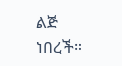ልጅ ነበረች።